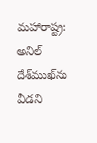మహారాష్ట్ర: అనిల్ దేశ్‌ముఖ్‌ను వీడని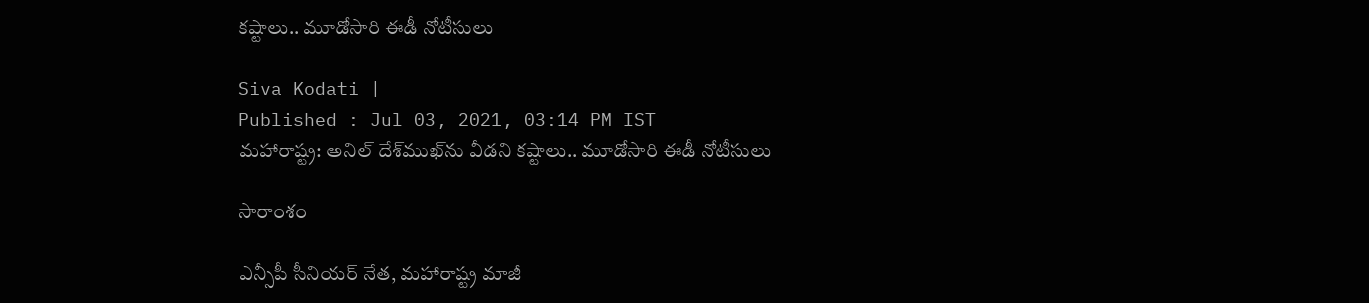కష్టాలు.. మూడోసారి ఈడీ నోటీసులు

Siva Kodati |
Published : Jul 03, 2021, 03:14 PM IST
మహారాష్ట్ర: అనిల్ దేశ్‌ముఖ్‌ను వీడని కష్టాలు.. మూడోసారి ఈడీ నోటీసులు

సారాంశం

ఎన్సీపీ సీనియర్‌ నేత, మహారాష్ట్ర మాజీ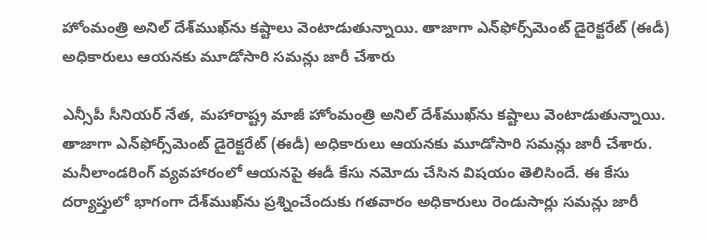హోంమంత్రి అనిల్‌ దేశ్‌ముఖ్‌‌ను కష్టాలు వెంటాడుతున్నాయి. తాజాగా ఎన్‌ఫోర్స్‌మెంట్‌ డైరెక్టరేట్‌ (ఈడీ) అధికారులు ఆయనకు మూడోసారి సమన్లు జారీ చేశారు

ఎన్సీపీ సీనియర్‌ నేత, మహారాష్ట్ర మాజీ హోంమంత్రి అనిల్‌ దేశ్‌ముఖ్‌‌ను కష్టాలు వెంటాడుతున్నాయి. తాజాగా ఎన్‌ఫోర్స్‌మెంట్‌ డైరెక్టరేట్‌ (ఈడీ) అధికారులు ఆయనకు మూడోసారి సమన్లు జారీ చేశారు. మనీలాండరింగ్‌ వ్యవహారంలో ఆయనపై ఈడీ కేసు నమోదు చేసిన విషయం తెలిసిందే. ఈ కేసు దర్యాప్తులో భాగంగా దేశ్‌ముఖ్‌ను ప్రశ్నించేందుకు గతవారం అధికారులు రెండుసార్లు సమన్లు జారీ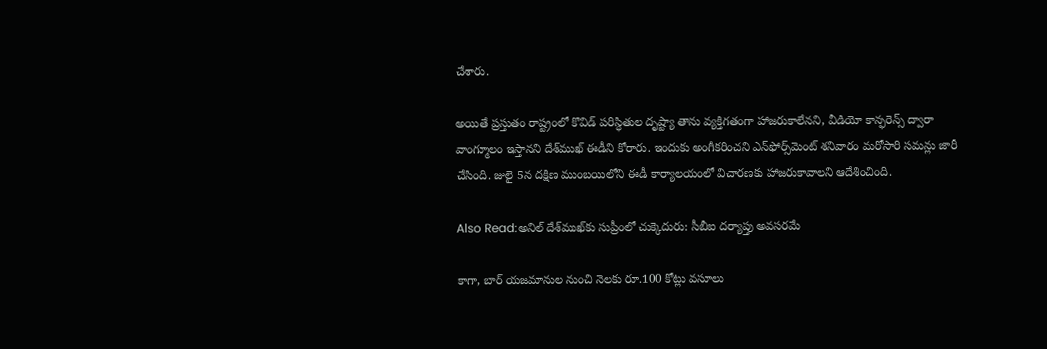చేశారు.

అయితే ప్రస్తుతం రాష్ట్రంలో కొవిడ్‌ పరిస్ధితుల దృష్ట్యా తాను వ్యక్తిగతంగా హాజరుకాలేనని, వీడియో కాన్ఫరెన్స్‌ ద్వారా వాంగ్మూలం ఇస్తానని దేశ్‌ముఖ్‌ ఈడీని కోరారు. ఇందుకు అంగీకరించని ఎన్‌ఫోర్స్‌మెంట్ శనివారం మరోసారి సమన్లు జారీ చేసింది. జులై 5న దక్షిణ ముంబయిలోని ఈడీ కార్యాలయంలో విచారణకు హాజరుకావాలని ఆదేశించింది.

Also Read:అనిల్‌ దేశ్‌ముఖ్‌కు సుప్రీంలో చుక్కెదురు: సీబీఐ దర్యాప్తు అవసరమే

కాగా, బార్‌ యజమానుల నుంచి నెలకు రూ.100 కోట్లు వసూలు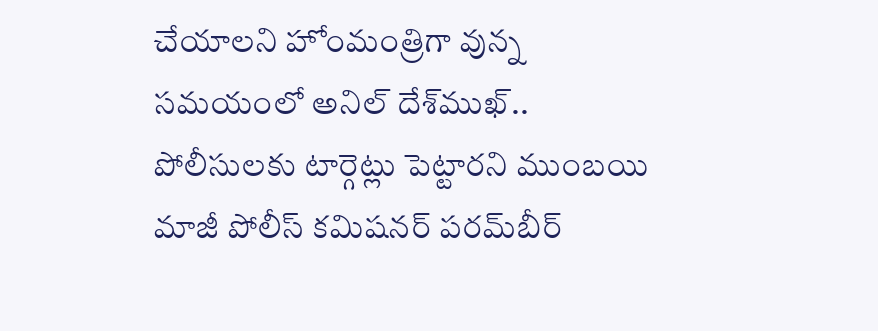చేయాలని హోంమంత్రిగా వున్న సమయంలో అనిల్ దేశ్‌ముఖ్‌..  పోలీసులకు టార్గెట్లు పెట్టారని ముంబయి మాజీ పోలీస్‌ కమిషనర్‌ పరమ్‌బీర్‌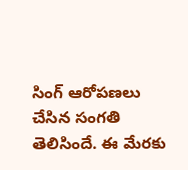సింగ్‌ ఆరోపణలు చేసిన సంగతి తెలిసిందే. ఈ మేరకు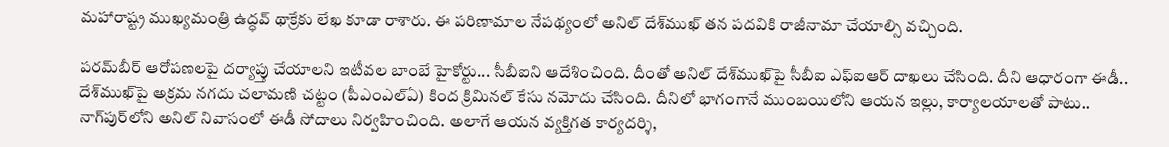మహారాష్ట్ర ముఖ్యమంత్రి ఉద్ధవ్‌ థాక్రేకు లేఖ కూడా రాశారు. ఈ పరిణామాల నేపథ్యంలో అనిల్ దేశ్‌ముఖ్‌ తన పదవికి రాజీనామా చేయాల్సి వచ్చింది.

పరమ్‌బీర్‌ ఆరోపణలపై దర్యాప్తు చేయాలని ఇటీవల బాంబే హైకోర్టు... సీబీఐని ఆదేశించింది. దీంతో అనిల్ దేశ్‌ముఖ్‌పై సీబీఐ ఎఫ్‌ఐఆర్‌ దాఖలు చేసింది. దీని ఆధారంగా ఈడీ.. దేశ్‌ముఖ్‌పై అక్రమ నగదు చలామణి చట్టం (పీఎంఎల్‌ఏ) కింద క్రిమినల్‌ కేసు నమోదు చేసింది. దీనిలో భాగంగానే ముంబయిలోని ఆయన ఇల్లు, కార్యాలయాలతో పాటు.. నాగ్‌పుర్‌లోని అనిల్ నివాసంలో ఈడీ సోదాలు నిర్వహించింది. అలాగే ఆయన వ్యక్తిగత కార్యదర్శి,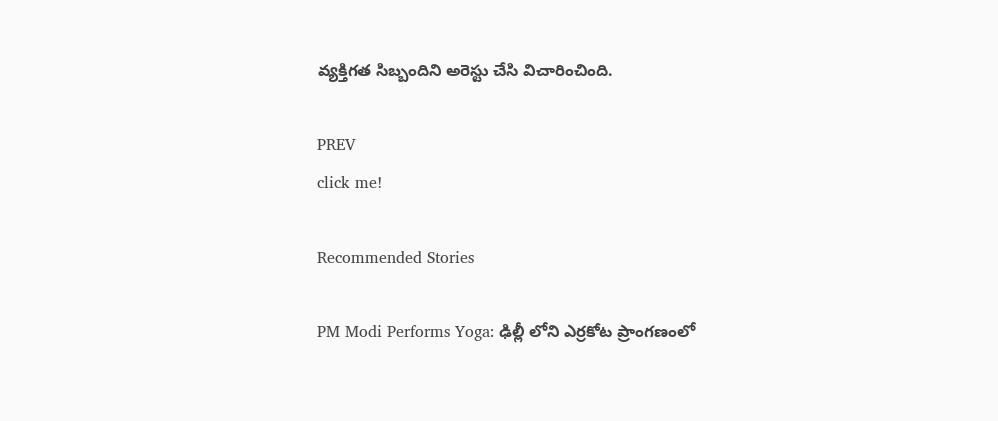వ్యక్తిగత సిబ్బందిని అరెస్టు చేసి విచారించింది.

PREV
click me!

Recommended Stories

PM Modi Performs Yoga: ఢిల్లీ లోని ఎర్రకోట ప్రాంగణంలో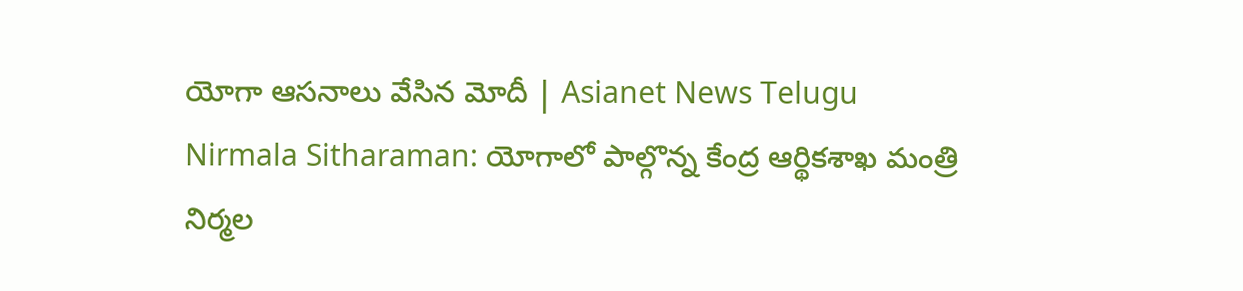యోగా ఆసనాలు వేసిన మోదీ | Asianet News Telugu
Nirmala Sitharaman: యోగాలో పాల్గొన్న కేంద్ర ఆర్థికశాఖ మంత్రి నిర్మల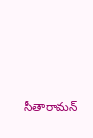సీతారామన్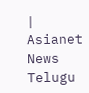| Asianet News Telugu